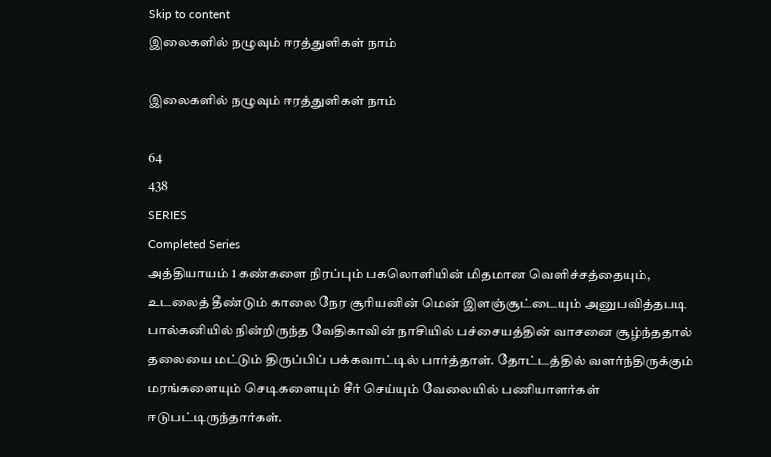Skip to content
இலைகளில் நழுவும் ஈரத்துளிகள் நாம்

இலைகளில் நழுவும் ஈரத்துளிகள் நாம்

64
438
SERIES
Completed Series
அத்தியாயம் 1 கண்களை நிரப்பும் பகலொளியின் மிதமான வெளிச்சத்தையும், உடலைத் தீண்டும் காலை நேர சூரியனின் மென் இளஞ்சூட்டையும் அனுபவித்தபடி பால்கனியில் நின்றிருந்த வேதிகாவின் நாசியில் பச்சையத்தின் வாசனை சூழ்ந்ததால் தலையை மட்டும் திருப்பிப் பக்கவாட்டில் பார்த்தாள். தோட்டத்தில் வளர்ந்திருக்கும் மரங்களையும் செடிகளையும் சீர் செய்யும் வேலையில் பணியாளர்கள் ஈடுபட்டிருந்தார்கள்.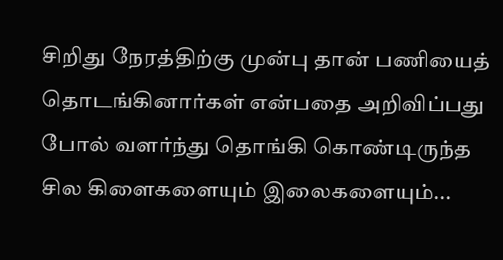சிறிது நேரத்திற்கு முன்பு தான் பணியைத் தொடங்கினார்கள் என்பதை அறிவிப்பது போல் வளர்ந்து தொங்கி கொண்டிருந்த சில கிளைகளையும் இலைகளையும்...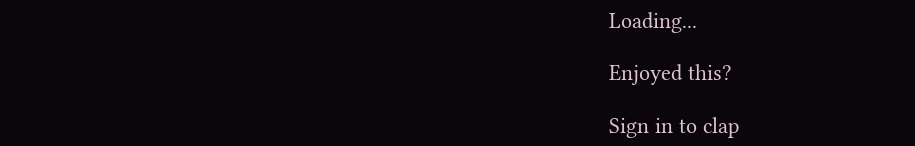Loading...

Enjoyed this?

Sign in to clap